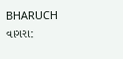BHARUCH
વાગરા: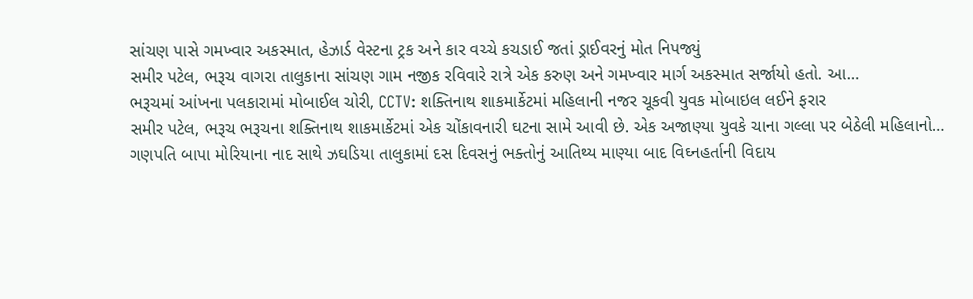સાંચણ પાસે ગમખ્વાર અકસ્માત, હેઝાર્ડ વેસ્ટના ટ્રક અને કાર વચ્ચે કચડાઈ જતાં ડ્રાઈવરનું મોત નિપજ્યું
સમીર પટેલ, ભરૂચ વાગરા તાલુકાના સાંચણ ગામ નજીક રવિવારે રાત્રે એક કરુણ અને ગમખ્વાર માર્ગ અકસ્માત સર્જાયો હતો. આ…
ભરૂચમાં આંખના પલકારામાં મોબાઈલ ચોરી, CCTV: શક્તિનાથ શાકમાર્કેટમાં મહિલાની નજર ચૂકવી યુવક મોબાઇલ લઈને ફરાર
સમીર પટેલ, ભરૂચ ભરૂચના શક્તિનાથ શાકમાર્કેટમાં એક ચોંકાવનારી ઘટના સામે આવી છે. એક અજાણ્યા યુવકે ચાના ગલ્લા પર બેઠેલી મહિલાનો…
ગણપતિ બાપા મોરિયાના નાદ સાથે ઝઘડિયા તાલુકામાં દસ દિવસનું ભક્તોનું આતિથ્ય માણ્યા બાદ વિઘ્નહર્તાની વિદાય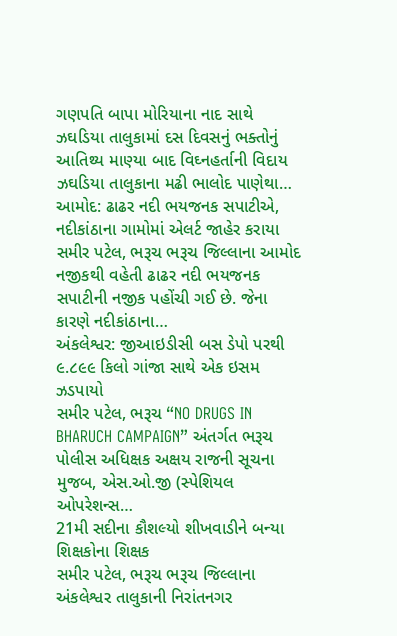ગણપતિ બાપા મોરિયાના નાદ સાથે ઝઘડિયા તાલુકામાં દસ દિવસનું ભક્તોનું આતિથ્ય માણ્યા બાદ વિઘ્નહર્તાની વિદાય ઝઘડિયા તાલુકાના મઢી ભાલોદ પાણેથા…
આમોદ: ઢાઢર નદી ભયજનક સપાટીએ, નદીકાંઠાના ગામોમાં એલર્ટ જાહેર કરાયા
સમીર પટેલ, ભરૂચ ભરૂચ જિલ્લાના આમોદ નજીકથી વહેતી ઢાઢર નદી ભયજનક સપાટીની નજીક પહોંચી ગઈ છે. જેના કારણે નદીકાંઠાના…
અંકલેશ્વર: જીઆઇડીસી બસ ડેપો પરથી ૯.૮૯૯ કિલો ગાંજા સાથે એક ઇસમ ઝડપાયો
સમીર પટેલ, ભરૂચ “NO DRUGS IN BHARUCH CAMPAIGN” અંતર્ગત ભરૂચ પોલીસ અધિક્ષક અક્ષય રાજની સૂચના મુજબ, એસ.ઓ.જી (સ્પેશિયલ ઓપરેશન્સ…
21મી સદીના કૌશલ્યો શીખવાડીને બન્યા શિક્ષકોના શિક્ષક
સમીર પટેલ, ભરૂચ ભરૂચ જિલ્લાના અંકલેશ્વર તાલુકાની નિરાંતનગર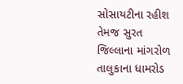સોસાયટીના રહીશ તેમજ સુરત જિલ્લાના માંગરોળ તાલુકાના ધામરોડ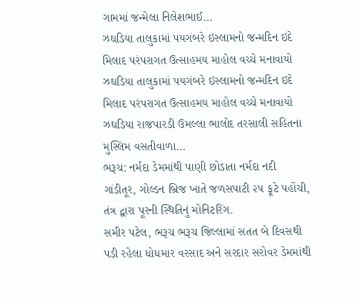ગામમાં જન્મેલા નિલેશભાઈ…
ઝઘડિયા તાલુકામાં પયગંબરે ઇસ્લામનો જન્મદિન ઇદે મિલાદ પરંપરાગત ઉત્સાહમય માહોલ વચ્ચે મનાવાયો
ઝઘડિયા તાલુકામાં પયગંબરે ઇસ્લામનો જન્મદિન ઇદે મિલાદ પરંપરાગત ઉત્સાહમય માહોલ વચ્ચે મનાવાયો ઝઘડિયા રાજપારડી ઉમલ્લા ભાલોદ તરસાલી સહિતના મુસ્લિમ વસતીવાળા…
ભરૂચ: નર્મદા ડેમમાંથી પાણી છોડાતા નર્મદા નદી ગાંડીતૂર, ગોલ્ડન બ્રિજ ખાતે જળસપાટી ૨૫ ફૂટે પહોંચી, તંત્ર દ્વારા પૂરની સ્થિતિનું મોનિટરિંગ.
સમીર પટેલ, ભરૂચ ભરૂચ જિલ્લામાં સતત બે દિવસથી પડી રહેલા ધોધમાર વરસાદ અને સરદાર સરોવર ડેમમાંથી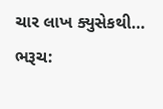ચાર લાખ ક્યુસેકથી…
ભરૂચ: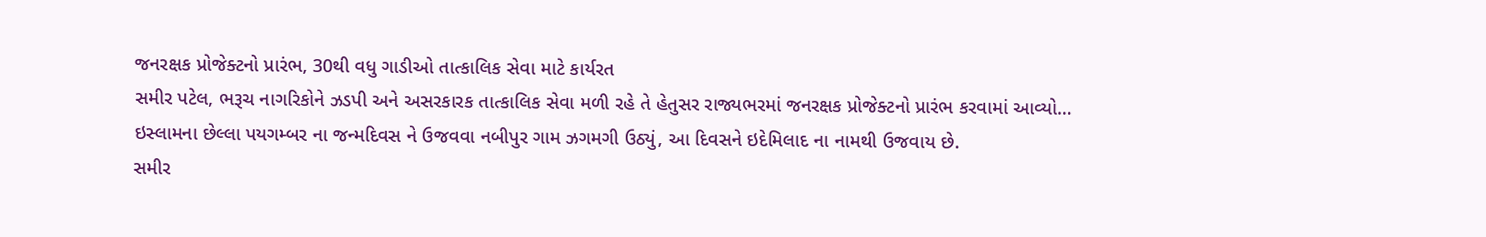જનરક્ષક પ્રોજેક્ટનો પ્રારંભ, 30થી વધુ ગાડીઓ તાત્કાલિક સેવા માટે કાર્યરત
સમીર પટેલ, ભરૂચ નાગરિકોને ઝડપી અને અસરકારક તાત્કાલિક સેવા મળી રહે તે હેતુસર રાજ્યભરમાં જનરક્ષક પ્રોજેક્ટનો પ્રારંભ કરવામાં આવ્યો…
ઇસ્લામના છેલ્લા પયગમ્બર ના જન્મદિવસ ને ઉજવવા નબીપુર ગામ ઝગમગી ઉઠ્યું, આ દિવસને ઇદેમિલાદ ના નામથી ઉજવાય છે.
સમીર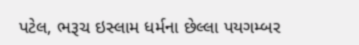પટેલ, ભરૂચ ઇસ્લામ ધર્મના છેલ્લા પયગમ્બર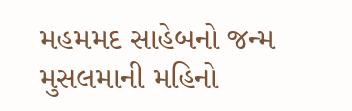મહમમદ સાહેબનો જન્મ મુસલમાની મહિનો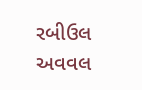રબીઉલ અવવલ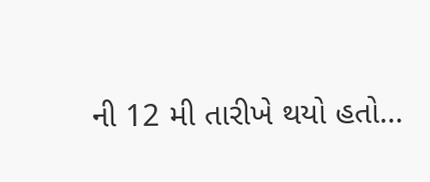ની 12 મી તારીખે થયો હતો…